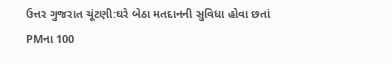ઉત્તર ગુજરાત ચૂંટણી:ઘરે બેઠા મતદાનની સુવિધા હોવા છતાં PMના 100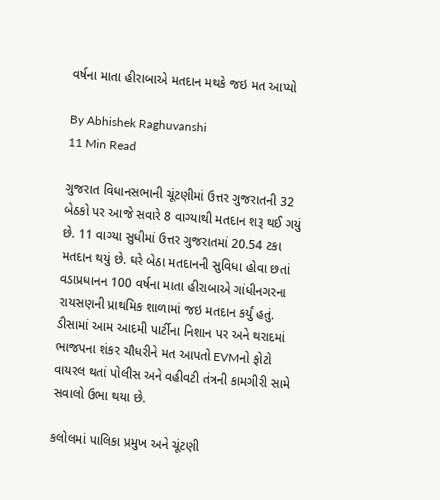વર્ષના માતા હીરાબાએ મતદાન મથકે જઇ મત આપ્યો

By Abhishek Raghuvanshi
11 Min Read

ગુજરાત વિધાનસભાની ચૂંટણીમાં ઉત્તર ગુજરાતની 32 બેઠકો પર આજે સવારે 8 વાગ્યાથી મતદાન શરૂ થઈ ગયું છે. 11 વાગ્યા સુધીમાં ઉત્તર ગુજરાતમાં 20.54 ટકા મતદાન થયું છે. ઘરે બેઠા મતદાનની સુવિધા હોવા છતાં વડાપ્રધાનન 100 વર્ષના માતા હીરાબાએ ગાંધીનગરના રાયસણની પ્રાથમિક શાળામાં જઇ મતદાન કર્યું હતું. ડીસામાં આમ આદમી પાર્ટીના નિશાન પર અને થરાદમાં ભાજપના શંકર ચૌધરીને મત આપતો EVMનો ફોટો વાયરલ થતાં પોલીસ અને વહીવટી તંત્રની કામગીરી સામે સવાલો ઉભા થયા છે.

કલોલમાં પાલિકા પ્રમુખ અને ચૂંટણી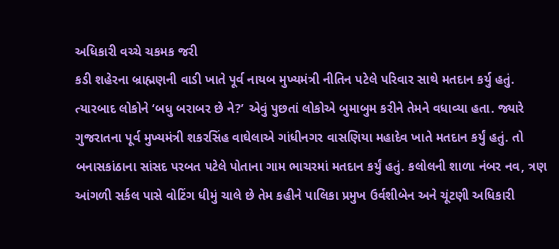અધિકારી વચ્ચે ચકમક જરી
કડી શહેરના બ્રાહ્મણની વાડી ખાતે પૂર્વ નાયબ મુખ્યમંત્રી નીતિન પટેલે પરિવાર સાથે મતદાન કર્યુ હતું. ત્યારબાદ લોકોને ‘બધુ બરાબર છે ને?’ એવું પુછતાં લોકોએ બુમાબુમ કરીને તેમને વધાવ્યા હતા. જ્યારે ગુજરાતના પૂર્વ મુખ્યમંત્રી શકરસિંહ વાઘેલાએ ગાંધીનગર વાસણિયા મહાદેવ ખાતે મતદાન કર્યું હતું. તો બનાસકાંઠાના સાંસદ પરબત પટેલે પોતાના ગામ ભાચરમાં મતદાન કર્યું હતું. કલોલની શાળા નંબર નવ, ત્રણ આંગળી સર્કલ પાસે વોટિંગ ધીમું ચાલે છે તેમ કહીને પાલિકા પ્રમુખ ઉર્વશીબેન અને ચૂંટણી અધિકારી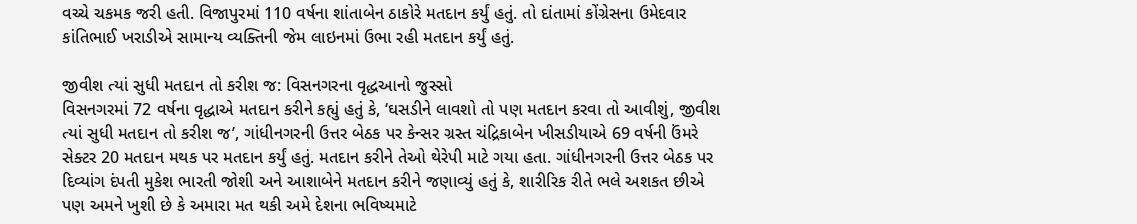વચ્ચે ચકમક જરી હતી. વિજાપુરમાં 110 વર્ષના શાંતાબેન ઠાકોરે મતદાન કર્યું હતું. તો દાંતામાં કોંગ્રેસના ઉમેદવાર કાંતિભાઈ ખરાડીએ સામાન્ય વ્યક્તિની જેમ લાઇનમાં ઉભા રહી મતદાન કર્યું હતું.

જીવીશ ત્યાં સુધી મતદાન તો કરીશ જ: વિસનગરના વૃદ્ધઆનો જુસ્સો
વિસનગરમાં 72 વર્ષના વૃદ્ધાએ મતદાન કરીને કહ્યું હતું કે, ‘ઘસડીને લાવશો તો પણ મતદાન કરવા તો આવીશું, જીવીશ ત્યાં સુધી મતદાન તો કરીશ જ’, ગાંધીનગરની ઉત્તર બેઠક પર કેન્સર ગ્રસ્ત ચંદ્રિકાબેન ખીસડીયાએ 69 વર્ષની ઉંમરે સેક્ટર 20 મતદાન મથક પર મતદાન કર્યું હતું. મતદાન કરીને તેઓ થેરેપી માટે ગયા હતા. ગાંધીનગરની ઉત્તર બેઠક પર દિવ્યાંગ દંપતી મુકેશ ભારતી જોશી અને આશાબેને મતદાન કરીને જણાવ્યું હતું કે, શારીરિક રીતે ભલે અશકત છીએ પણ અમને ખુશી છે કે અમારા મત થકી અમે દેશના ભવિષ્યમાટે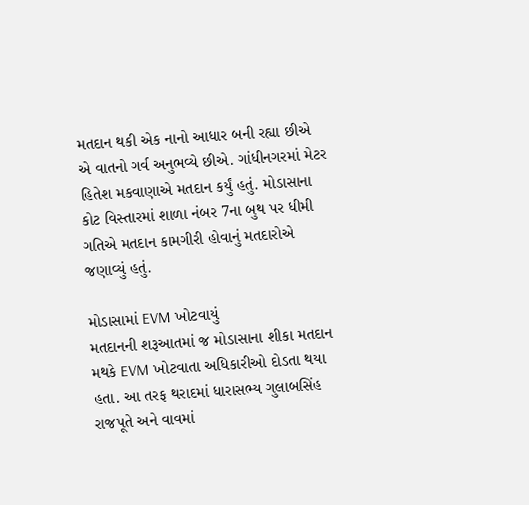મતદાન થકી એક નાનો આધાર બની રહ્યા છીએ એ વાતનો ગર્વ અનુભવ્યે છીએ. ગાંધીનગરમાં મેટર હિતેશ મકવાણાએ મતદાન કર્યું હતું. મોડાસાના કોટ વિસ્તારમાં શાળા નંબર 7ના બુથ પર ધીમી ગતિએ મતદાન કામગીરી હોવાનું મતદારોએ જણાવ્યું હતું.

મોડાસામાં EVM ખોટવાયું
મતદાનની શરૂઆતમાં જ મોડાસાના શીકા મતદાન મથકે EVM ખોટવાતા અધિકારીઓ દોડતા થયા હતા. આ તરફ થરાદમાં ધારાસભ્ય ગુલાબસિંહ રાજપૂતે અને વાવમાં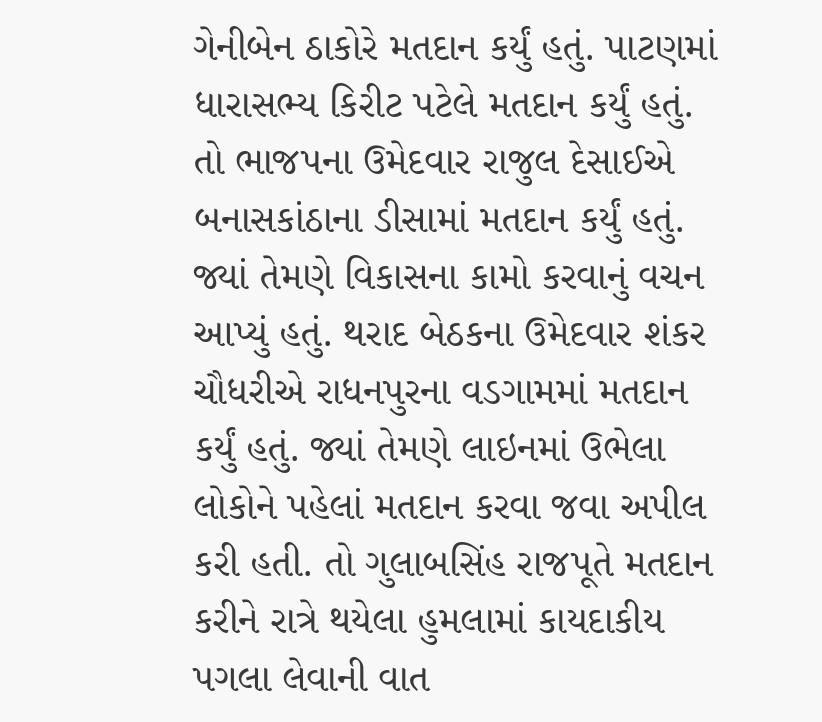ગેનીબેન ઠાકોરે મતદાન કર્યું હતું. પાટણમાં ધારાસભ્ય કિરીટ પટેલે મતદાન કર્યું હતું. તો ભાજપના ઉમેદવાર રાજુલ દેસાઈએ બનાસકાંઠાના ડીસામાં મતદાન કર્યું હતું. જ્યાં તેમણે વિકાસના કામો કરવાનું વચન આપ્યું હતું. થરાદ બેઠકના ઉમેદવાર શંકર ચૌધરીએ રાધનપુરના વડગામમાં મતદાન કર્યું હતું. જ્યાં તેમણે લાઇનમાં ઉભેલા લોકોને પહેલાં મતદાન કરવા જવા અપીલ કરી હતી. તો ગુલાબસિંહ રાજપૂતે મતદાન કરીને રાત્રે થયેલા હુમલામાં કાયદાકીય પગલા લેવાની વાત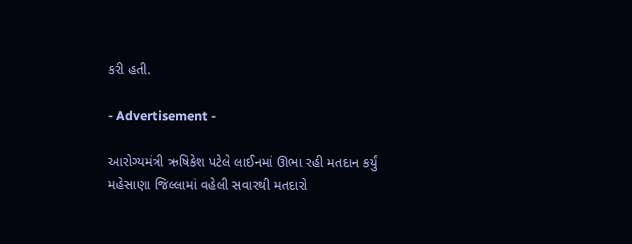કરી હતી.

- Advertisement -

આરોગ્યમંત્રી ઋષિકેશ પટેલે લાઈનમાં ઊભા રહી મતદાન કર્યું
મહેસાણા જિલ્લામાં વહેલી સવારથી મતદારો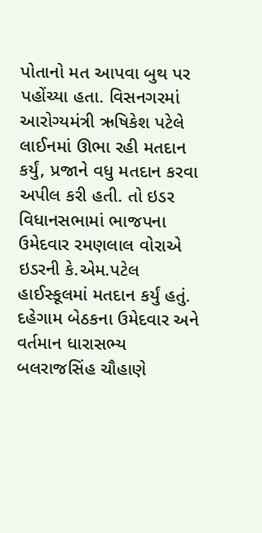પોતાનો મત આપવા બુથ પર પહોંચ્યા હતા. વિસનગરમાં આરોગ્યમંત્રી ઋષિકેશ પટેલે લાઈનમાં ઊભા રહી મતદાન કર્યું, પ્રજાને વધુ મતદાન કરવા અપીલ કરી હતી. તો ઇડર વિધાનસભામાં ભાજપના ઉમેદવાર રમણલાલ વોરાએ ઇડરની કે.એમ.પટેલ હાઈસ્કૂલમાં મતદાન કર્યું હતું. દહેગામ બેઠકના ઉમેદવાર અને વર્તમાન ધારાસભ્ય બલરાજસિંહ ચૌહાણે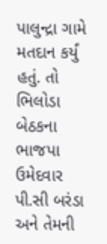પાલુન્દ્રા ગામે મતદાન કર્યું હતું. તો ભિલોડા બેઠકના ભાજપા ઉમેદવાર પી.સી બરંડા અને તેમની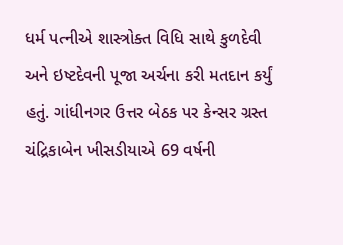ધર્મ પત્નીએ શાસ્ત્રોક્ત વિધિ સાથે કુળદેવી અને ઇષ્ટદેવની પૂજા અર્ચના કરી મતદાન કર્યું હતું. ગાંધીનગર ઉત્તર બેઠક પર કેન્સર ગ્રસ્ત ચંદ્રિકાબેન ખીસડીયાએ 69 વર્ષની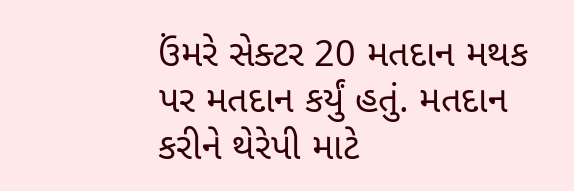ઉંમરે સેક્ટર 20 મતદાન મથક પર મતદાન કર્યું હતું. મતદાન કરીને થેરેપી માટે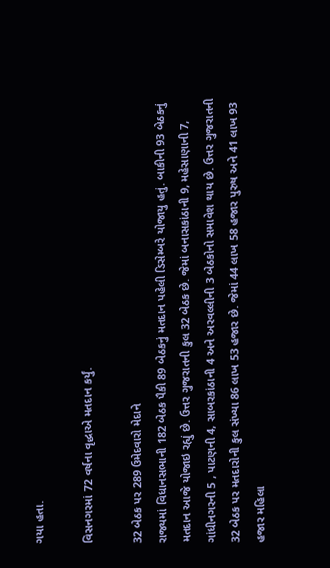ગયા હતા.

વિસનગરમાં 72 વર્ષના વૃદ્ધાએ મતદાન કર્યું.

32 બેઠક પર 289 ઉમેદવારો મેદાને
રાજ્યમાં વિધાનસભાની 182 બેઠક પૈકી 89 બેઠકનું મતદાન પહેલી ડિસેમ્બરે યોજાયુ હતું. બાકીની 93 બેઠકનું મતદાન આજે યોજાઇ રહ્યું છે. ઉત્તર ગુજરાતની કુલ 32 બેઠક છે. જેમાં બનાસકાંઠાની 9, મહેસાણાની 7, ગાંધીનગરની 5 , પાટણની 4, સાબરકાંઠાની 4 અને અરવલ્લીની 3 બેઠકોનો સમાવેશ થાય છે. ઉત્તર ગુજરાતની 32 બેઠક પર મતદારોની કુલ સંખ્યા 86 લાખ 53 હજાર છે. જેમાં 44 લાખ 58 હજાર પુરુષ અને 41 લાખ 93 હજાર મહિલા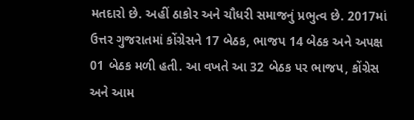મતદારો છે. અહીં ઠાકોર અને ચૌધરી સમાજનું પ્રભુત્વ છે. 2017માં ઉત્તર ગુજરાતમાં કોંગ્રેસને 17 બેઠક, ભાજપ 14 બેઠક અને અપક્ષ 01 બેઠક મળી હતી. આ વખતે આ 32 બેઠક પર ભાજપ, કોંગ્રેસ અને આમ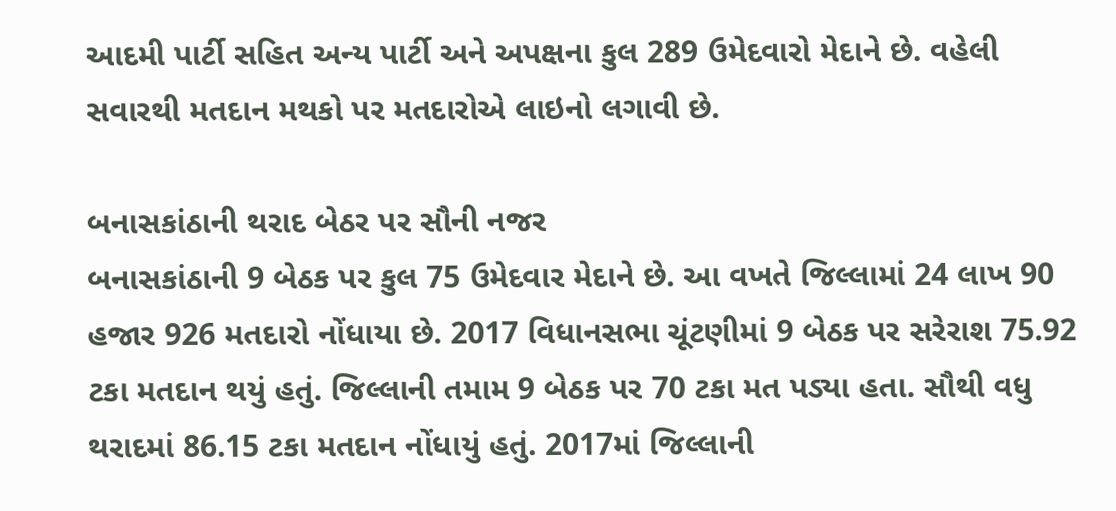આદમી પાર્ટી સહિત અન્ય પાર્ટી અને અપક્ષના કુલ 289 ઉમેદવારો મેદાને છે. વહેલી સવારથી મતદાન મથકો પર મતદારોએ લાઇનો લગાવી છે.

બનાસકાંઠાની થરાદ બેઠર પર સૌની નજર
બનાસકાંઠાની 9 બેઠક પર કુલ 75 ઉમેદવાર મેદાને છે. આ વખતે જિલ્લામાં 24 લાખ 90 હજાર 926 મતદારો નોંધાયા છે. 2017 વિધાનસભા ચૂંટણીમાં 9 બેઠક પર સરેરાશ 75.92 ટકા મતદાન થયું હતું. જિલ્લાની તમામ 9 બેઠક પર 70 ટકા મત પડ્યા હતા. સૌથી વધુ થરાદમાં 86.15 ટકા મતદાન નોંધાયું હતું. 2017માં જિલ્લાની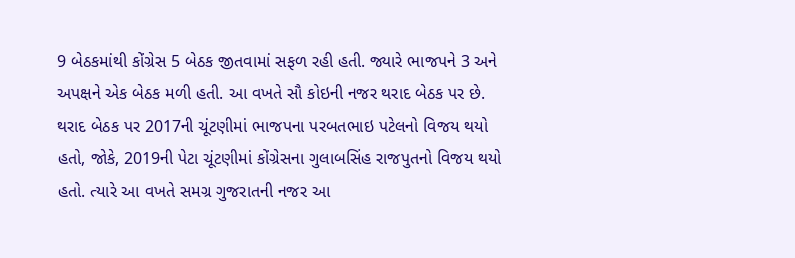9 બેઠકમાંથી કોંગ્રેસ 5 બેઠક જીતવામાં સફળ રહી હતી. જ્યારે ભાજપને 3 અને અપક્ષને એક બેઠક મળી હતી. આ વખતે સૌ કોઇની નજર થરાદ બેઠક પર છે. થરાદ બેઠક પર 2017ની ચૂંટણીમાં ભાજપના પરબતભાઇ પટેલનો વિજય થયો હતો, જોકે, 2019ની પેટા ચૂંટણીમાં કોંગ્રેસના ગુલાબસિંહ રાજપુતનો વિજય થયો હતો. ત્યારે આ વખતે સમગ્ર ગુજરાતની નજર આ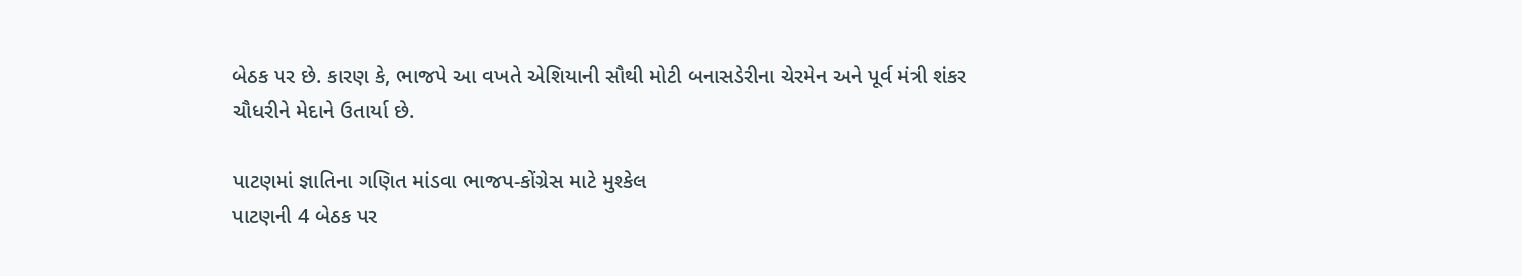બેઠક પર છે. કારણ કે, ભાજપે આ વખતે એશિયાની સૌથી મોટી બનાસડેરીના ચેરમેન અને પૂર્વ મંત્રી શંકર ચૌધરીને મેદાને ઉતાર્યા છે.

પાટણમાં જ્ઞાતિના ગણિત માંડવા ભાજપ-કોંગ્રેસ માટે મુશ્કેલ
પાટણની 4 બેઠક પર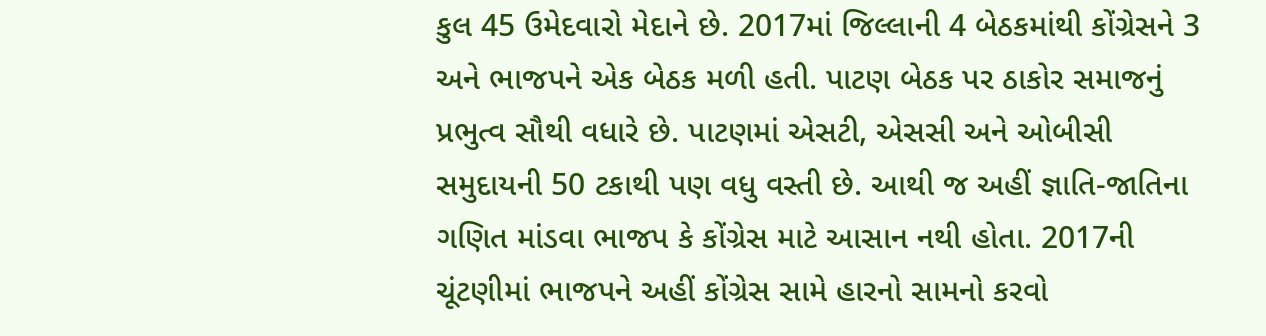કુલ 45 ઉમેદવારો મેદાને છે. 2017માં જિલ્લાની 4 બેઠકમાંથી કોંગ્રેસને 3 અને ભાજપને એક બેઠક મળી હતી. પાટણ બેઠક પર ઠાકોર સમાજનું પ્રભુત્વ સૌથી વધારે છે. પાટણમાં એસટી, એસસી અને ઓબીસી સમુદાયની 50 ટકાથી પણ વધુ વસ્તી છે. આથી જ અહીં જ્ઞાતિ-જાતિના ગણિત માંડવા ભાજપ કે કોંગ્રેસ માટે આસાન નથી હોતા. 2017ની ચૂંટણીમાં ભાજપને અહીં કોંગ્રેસ સામે હારનો સામનો કરવો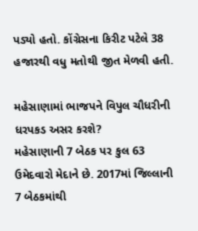પડ્યો હતો. કોંગ્રેસના કિરીટ પટેલે 38 હજારથી વધુ મતોથી જીત મેળવી હતી.

મહેસાણામાં ભાજપને વિપુલ ચૌધરીની ધરપકડ અસર કરશે?
મહેસાણાની 7 બેઠક પર કુલ 63 ઉમેદવારો મેદાને છે. 2017માં જિલ્લાની 7 બેઠકમાંથી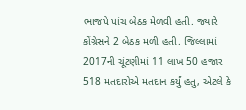ભાજપે પાંચ બેઠક મેળવી હતી. જ્યારે કોંગ્રેસને 2 બેઠક મળી હતી. જિલ્લામાં 2017ની ચૂંટણીમાં 11 લાખ 50 હજાર 518 મતદારોએ મતદાન કર્યું હતુ, એટલે કે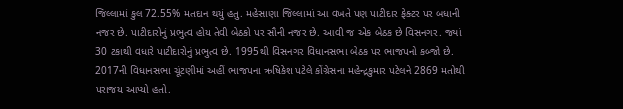જિલ્લામાં કુલ 72.55% મતદાન થયું હતુ. મહેસાણા જિલ્લામાં આ વખતે પણ પાટીદાર ફેક્ટર પર બધાની નજર છે. પાટીદારોનું પ્રભુત્વ હોય તેવી બેઠકો પર સૌની નજર છે. આવી જ એક બેઠક છે વિસનગર. જ્યાં 30 ટકાથી વધારે પાટીદારોનું પ્રભુત્વ છે. 1995થી વિસનગર વિધાનસભા બેઠક પર ભાજપનો કબ્જો છે. 2017ની વિધાનસભા ચૂંટણીમાં અહીં ભાજપના ઋષિકેશ પટેલે કોંગ્રેસના મહેન્દ્રકુમાર પટેલને 2869 મતોથી પરાજય આપ્યો હતો.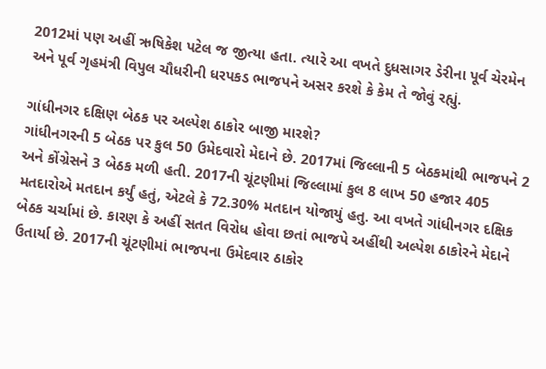2012માં પણ અહીં ઋષિકેશ પટેલ જ જીત્યા હતા. ત્યારે આ વખતે દુધસાગર ડેરીના પૂર્વ ચેરમેન અને પૂર્વ ગૃહમંત્રી વિપુલ ચૌધરીની ધરપકડ ભાજપને અસર કરશે કે કેમ તે જોવું રહ્યું.

ગાંધીનગર દક્ષિણ બેઠક પર અલ્પેશ ઠાકોર બાજી મારશે?
ગાંધીનગરની 5 બેઠક પર કુલ 50 ઉમેદવારો મેદાને છે. 2017માં જિલ્લાની 5 બેઠકમાંથી ભાજપને 2 અને કોંગ્રેસને 3 બેઠક મળી હતી. 2017ની ચૂંટણીમાં જિલ્લામાં કુલ 8 લાખ 50 હજાર 405 મતદારોએ મતદાન કર્યું હતું, એટલે કે 72.30% મતદાન યોજાયું હતુ. આ વખતે ગાંધીનગર દક્ષિક બેઠક ચર્ચામાં છે. કારણ કે અહીં સતત વિરોધ હોવા છતાં ભાજપે અહીંથી અલ્પેશ ઠાકોરને મેદાને ઉતાર્યા છે. 2017ની ચૂંટણીમાં ભાજપના ઉમેદવાર ઠાકોર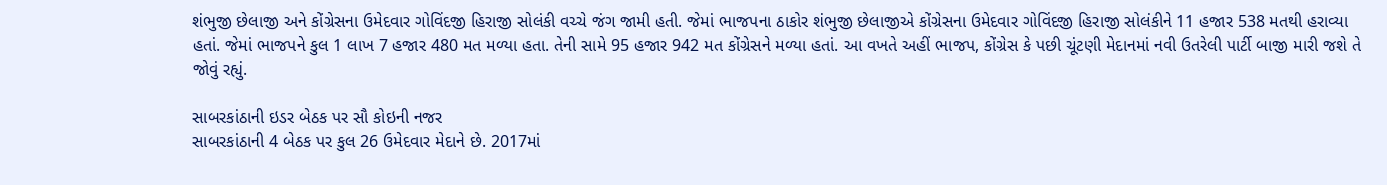શંભુજી છેલાજી અને કોંગ્રેસના ઉમેદવાર ગોવિંદજી હિરાજી સોલંકી વચ્ચે જંગ જામી હતી. જેમાં ભાજપના ઠાકોર શંભુજી છેલાજીએ કોંગ્રેસના ઉમેદવાર ગોવિંદજી હિરાજી સોલંકીને 11 હજાર 538 મતથી હરાવ્યા હતાં. જેમાં ભાજપને કુલ 1 લાખ 7 હજાર 480 મત મળ્યા હતા. તેની સામે 95 હજાર 942 મત કોંગ્રેસને મળ્યા હતાં. આ વખતે અહીં ભાજપ, કોંગ્રેસ કે પછી ચૂંટણી મેદાનમાં નવી ઉતરેલી પાર્ટી બાજી મારી જશે તે જોવું રહ્યું.

સાબરકાંઠાની ઇડર બેઠક પર સૌ કોઇની નજર
સાબરકાંઠાની 4 બેઠક પર કુલ 26 ઉમેદવાર મેદાને છે. 2017માં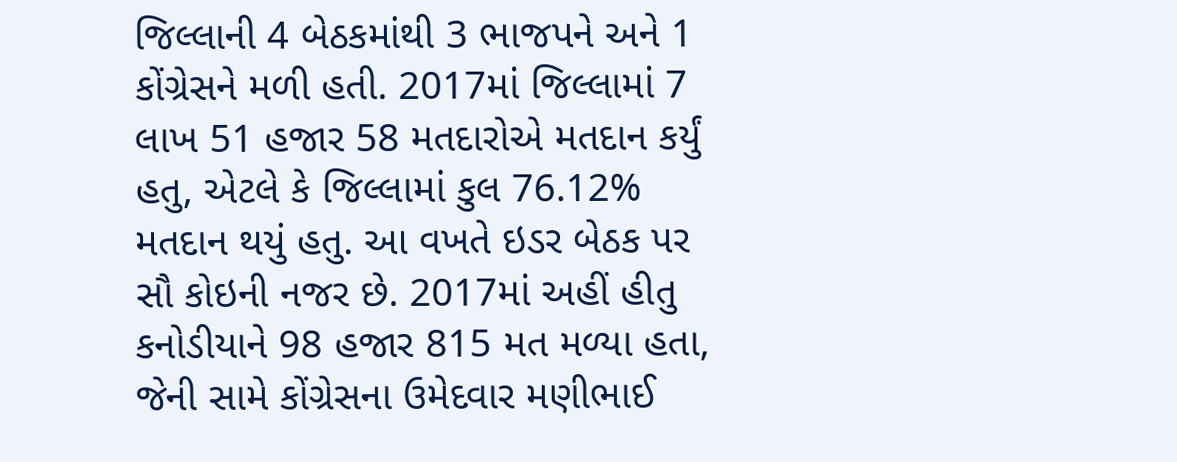જિલ્લાની 4 બેઠકમાંથી 3 ભાજપને અને 1 કોંગ્રેસને મળી હતી. 2017માં જિલ્લામાં 7 લાખ 51 હજાર 58 મતદારોએ મતદાન કર્યું હતુ, એટલે કે જિલ્લામાં કુલ 76.12% મતદાન થયું હતુ. આ વખતે ઇડર બેઠક પર સૌ કોઇની નજર છે. 2017માં અહીં હીતુ કનોડીયાને 98 હજાર 815 મત મળ્યા હતા, જેની સામે કોંગ્રેસના ઉમેદવાર મણીભાઈ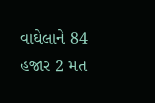વાઘેલાને 84 હજાર 2 મત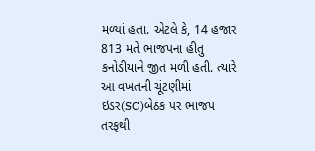મળ્યાં હતા. એટલે કે, 14 હજાર 813 મતે ભાજપના હીતુ કનોડીયાને જીત મળી હતી. ત્યારે આ વખતની ચૂંટણીમાં ઇડર(SC)બેઠક પર ભાજપ તરફથી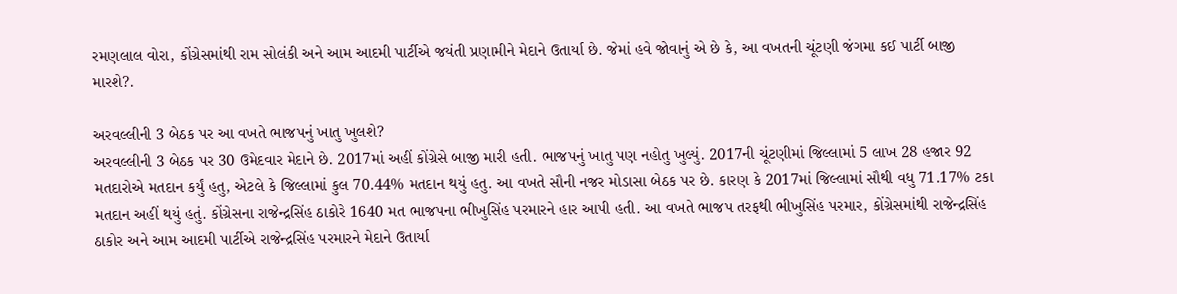રમણલાલ વોરા, કોંગ્રેસમાંથી રામ સોલંકી અને આમ આદમી પાર્ટીએ જયંતી પ્રણામીને મેદાને ઉતાર્યા છે. જેમાં હવે જોવાનું એ છે કે, આ વખતની ચૂંટણી જંગમા કઈ પાર્ટી બાજી મારશે?.

અરવલ્લીની 3 બેઠક પર આ વખતે ભાજપનું ખાતુ ખુલશે?
અરવલ્લીની 3 બેઠક પર 30 ઉમેદવાર મેદાને છે. 2017માં અહીં કોંગ્રેસે બાજી મારી હતી. ભાજપનું ખાતુ પણ નહોતુ ખુલ્યું. 2017ની ચૂંટણીમાં જિલ્લામાં 5 લાખ 28 હજાર 92 મતદારોએ મતદાન કર્યું હતુ, એટલે કે જિલ્લામાં કુલ 70.44% મતદાન થયું હતુ. આ વખતે સૌની નજર મોડાસા બેઠક પર છે. કારણ કે 2017માં જિલ્લામાં સૌથી વધુ 71.17% ટકા મતદાન અહીં થયું હતું. કોંગ્રેસના રાજેન્દ્રસિંહ ઠાકોરે 1640 મત ભાજપના ભીખુસિંહ પરમારને હાર આપી હતી. આ વખતે ભાજપ તરફથી ભીખુસિંહ પરમાર, કોંગ્રેસમાંથી રાજેન્દ્રસિંહ ઠાકોર અને આમ આદમી પાર્ટીએ રાજેન્દ્રસિંહ પરમારને મેદાને ઉતાર્યા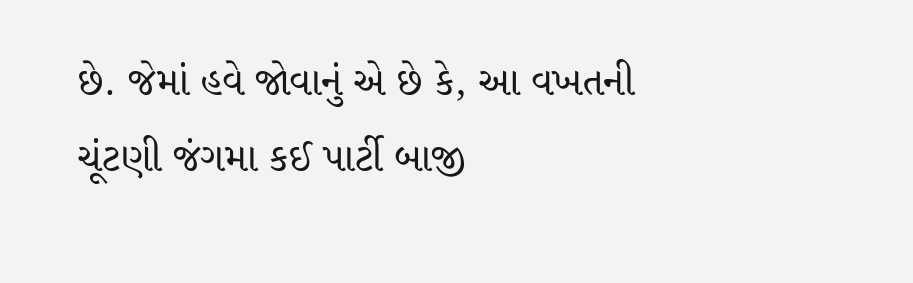છે. જેમાં હવે જોવાનું એ છે કે, આ વખતની ચૂંટણી જંગમા કઈ પાર્ટી બાજી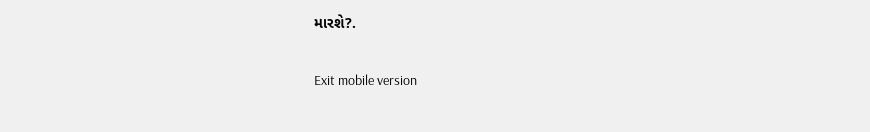મારશે?.

Exit mobile version